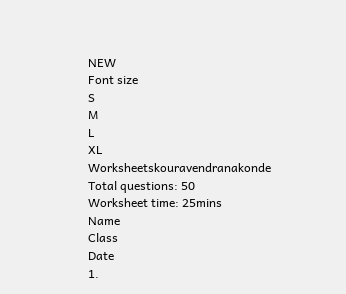NEW
Font size
S
M
L
XL
Worksheetskouravendranakonde
Total questions: 50
Worksheet time: 25mins
Name
Class
Date
1.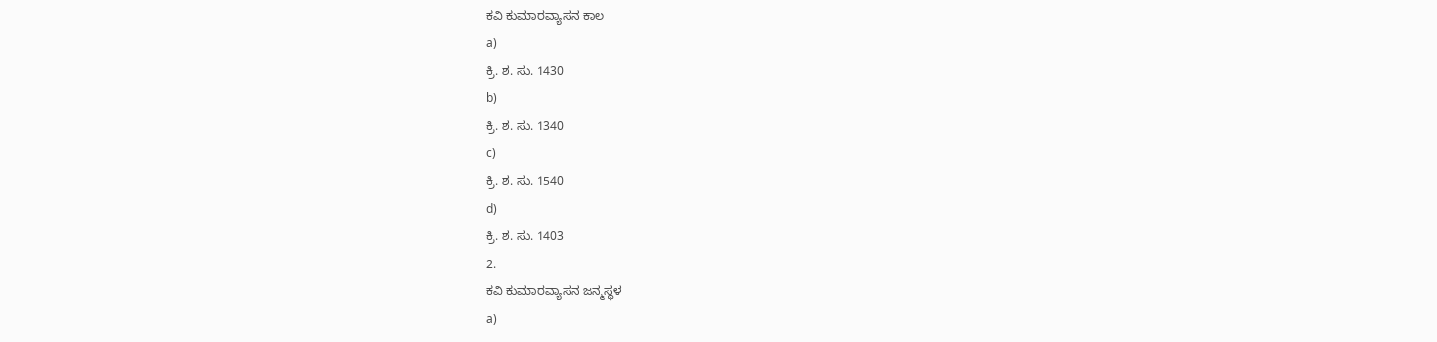ಕವಿ ಕುಮಾರವ್ಯಾಸನ ಕಾಲ
a)
ಕ್ರಿ. ಶ. ಸು. 1430
b)
ಕ್ರಿ. ಶ. ಸು. 1340
c)
ಕ್ರಿ. ಶ. ಸು. 1540
d)
ಕ್ರಿ. ಶ. ಸು. 1403
2.
ಕವಿ ಕುಮಾರವ್ಯಾಸನ ಜನ್ಮಸ್ಥಳ
a)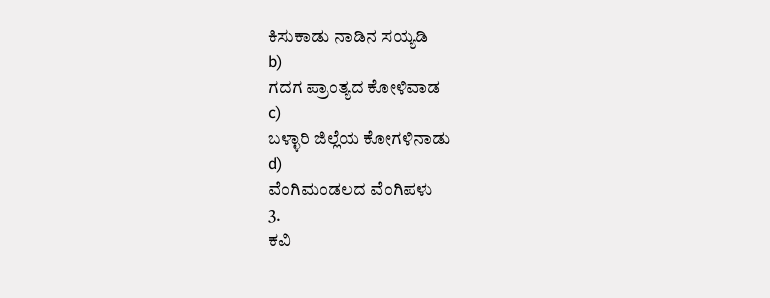ಕಿಸುಕಾಡು ನಾಡಿನ ಸಯ್ಯಡಿ
b)
ಗದಗ ಪ್ರಾಂತ್ಯದ ಕೋಳಿವಾಡ
c)
ಬಳ್ಳಾರಿ ಜಿಲ್ಲೆಯ ಕೋಗಳಿನಾಡು
d)
ವೆಂಗಿಮಂಡಲದ ವೆಂಗಿಪಳು
3.
ಕವಿ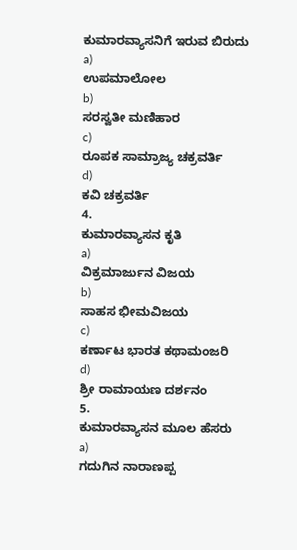ಕುಮಾರವ್ಯಾಸನಿಗೆ ಇರುವ ಬಿರುದು
a)
ಉಪಮಾಲೋಲ
b)
ಸರಸ್ವತೀ ಮಣಿಹಾರ
c)
ರೂಪಕ ಸಾಮ್ರಾಜ್ಯ ಚಕ್ರವರ್ತಿ
d)
ಕವಿ ಚಕ್ರವರ್ತಿ
4.
ಕುಮಾರವ್ಯಾಸನ ಕೃತಿ
a)
ವಿಕ್ರಮಾರ್ಜುನ ವಿಜಯ
b)
ಸಾಹಸ ಭೀಮವಿಜಯ
c)
ಕರ್ಣಾಟ ಭಾರತ ಕಥಾಮಂಜರಿ
d)
ಶ್ರೀ ರಾಮಾಯಣ ದರ್ಶನಂ
5.
ಕುಮಾರವ್ಯಾಸನ ಮೂಲ ಹೆಸರು
a)
ಗದುಗಿನ ನಾರಾಣಪ್ಪ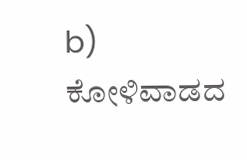b)
ಕೋಳಿವಾಡದ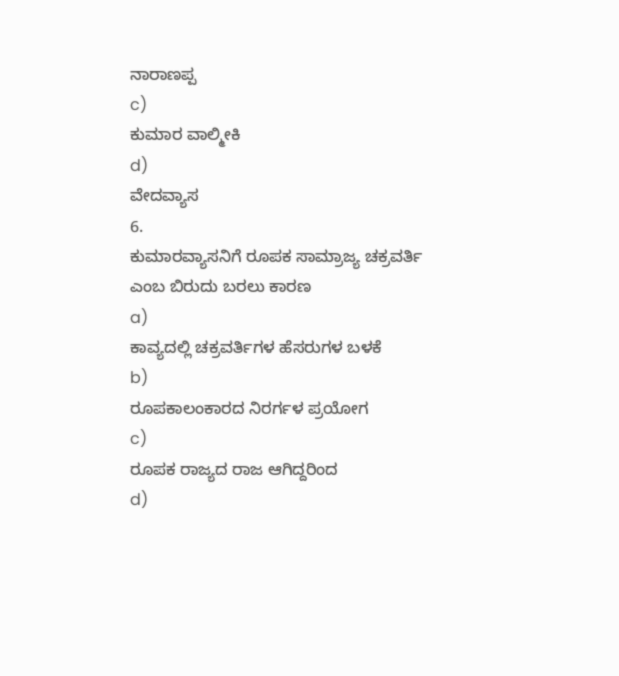ನಾರಾಣಪ್ಪ
c)
ಕುಮಾರ ವಾಲ್ಮೀಕಿ
d)
ವೇದವ್ಯಾಸ
6.
ಕುಮಾರವ್ಯಾಸನಿಗೆ ರೂಪಕ ಸಾಮ್ರಾಜ್ಯ ಚಕ್ರವರ್ತಿ ಎಂಬ ಬಿರುದು ಬರಲು ಕಾರಣ
a)
ಕಾವ್ಯದಲ್ಲಿ ಚಕ್ರವರ್ತಿಗಳ ಹೆಸರುಗಳ ಬಳಕೆ
b)
ರೂಪಕಾಲಂಕಾರದ ನಿರರ್ಗಳ ಪ್ರಯೋಗ
c)
ರೂಪಕ ರಾಜ್ಯದ ರಾಜ ಆಗಿದ್ದರಿಂದ
d)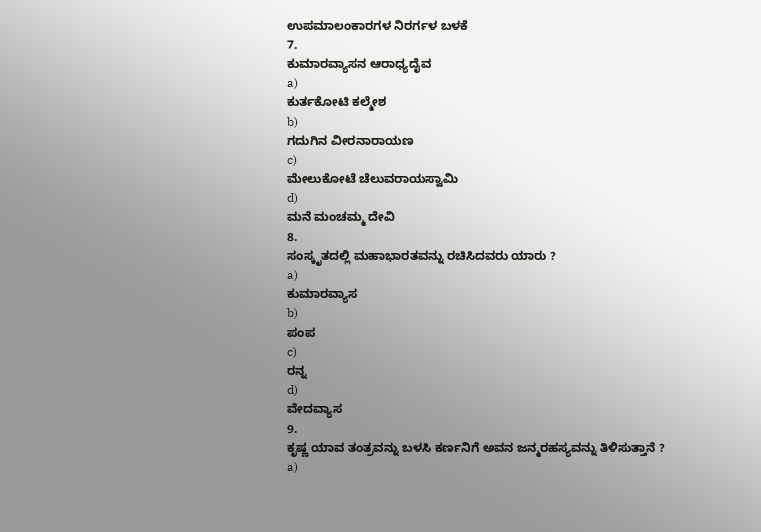ಉಪಮಾಲಂಕಾರಗಳ ನಿರರ್ಗಳ ಬಳಕೆ
7.
ಕುಮಾರವ್ಯಾಸನ ಆರಾಧ್ಯದೈವ
a)
ಕುರ್ತಕೋಟಿ ಕಲ್ಮೇಶ
b)
ಗದುಗಿನ ವೀರನಾರಾಯಣ
c)
ಮೇಲುಕೋಟೆ ಚೆಲುವರಾಯಸ್ವಾಮಿ
d)
ಮನೆ ಮಂಚಮ್ಮ ದೇವಿ
8.
ಸಂಸ್ಕೃತದಲ್ಲಿ ಮಹಾಭಾರತವನ್ನು ರಚಿಸಿದವರು ಯಾರು ?
a)
ಕುಮಾರವ್ಯಾಸ
b)
ಪಂಪ
c)
ರನ್ನ
d)
ವೇದವ್ಯಾಸ
9.
ಕೃಷ್ಣ ಯಾವ ತಂತ್ರವನ್ನು ಬಳಸಿ ಕರ್ಣನಿಗೆ ಅವನ ಜನ್ಮರಹಸ್ಯವನ್ನು ತಿಳಿಸುತ್ತಾನೆ ?
a)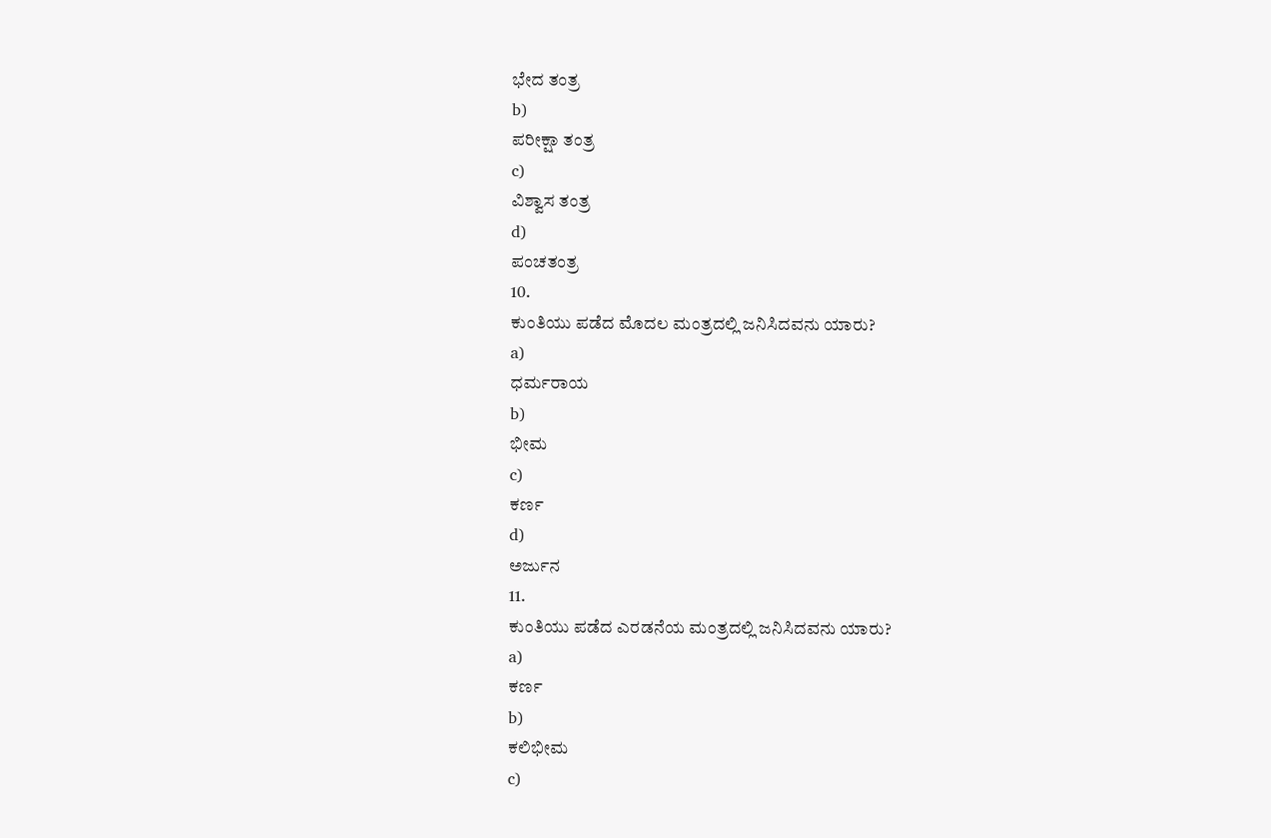ಭೇದ ತಂತ್ರ
b)
ಪರೀಕ್ಷಾ ತಂತ್ರ
c)
ವಿಶ್ವಾಸ ತಂತ್ರ
d)
ಪಂಚತಂತ್ರ
10.
ಕುಂತಿಯು ಪಡೆದ ಮೊದಲ ಮಂತ್ರದಲ್ಲಿ ಜನಿಸಿದವನು ಯಾರು?
a)
ಧರ್ಮರಾಯ
b)
ಭೀಮ
c)
ಕರ್ಣ
d)
ಅರ್ಜುನ
11.
ಕುಂತಿಯು ಪಡೆದ ಎರಡನೆಯ ಮಂತ್ರದಲ್ಲಿ ಜನಿಸಿದವನು ಯಾರು?
a)
ಕರ್ಣ
b)
ಕಲಿಭೀಮ
c)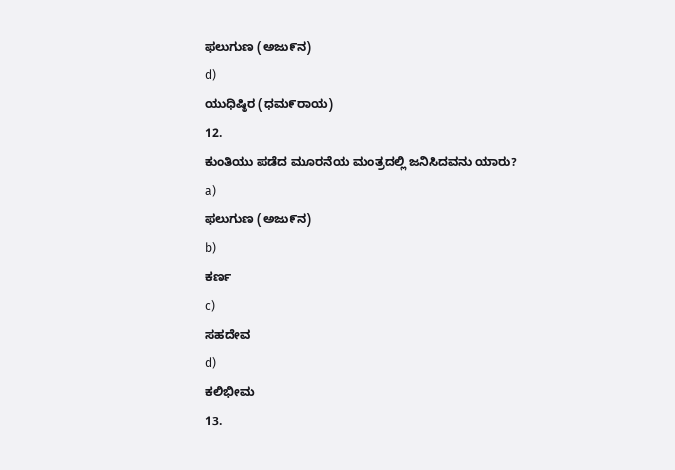ಫಲುಗುಣ (ಅಜು೯ನ)
d)
ಯುಧಿಷ್ಠಿರ (ಧಮ೯ರಾಯ)
12.
ಕುಂತಿಯು ಪಡೆದ ಮೂರನೆಯ ಮಂತ್ರದಲ್ಲಿ ಜನಿಸಿದವನು ಯಾರು?
a)
ಫಲುಗುಣ (ಅಜು೯ನ)
b)
ಕರ್ಣ
c)
ಸಹದೇವ
d)
ಕಲಿಭೀಮ
13.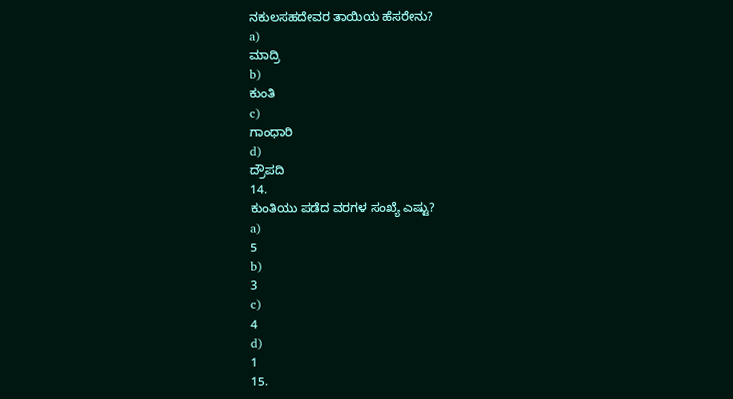ನಕುಲಸಹದೇವರ ತಾಯಿಯ ಹೆಸರೇನು?
a)
ಮಾದ್ರಿ
b)
ಕುಂತಿ
c)
ಗಾಂಧಾರಿ
d)
ದ್ರೌಪದಿ
14.
ಕುಂತಿಯು ಪಡೆದ ವರಗಳ ಸಂಖ್ಯೆ ಎಷ್ಟು?
a)
5
b)
3
c)
4
d)
1
15.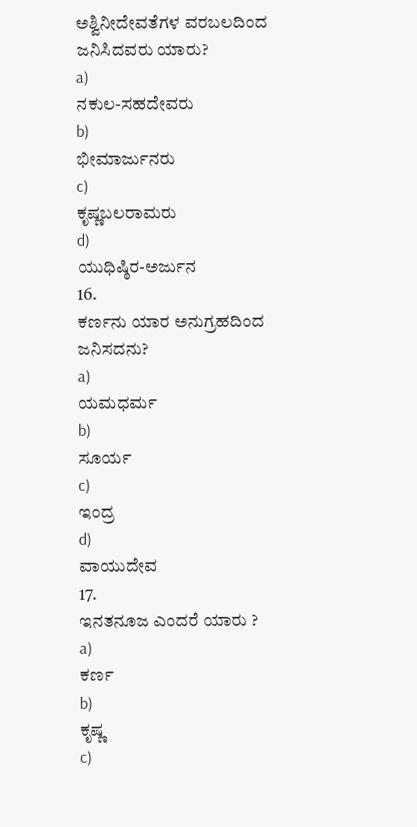ಅಶ್ವಿನೀದೇವತೆಗಳ ವರಬಲದಿಂದ ಜನಿಸಿದವರು ಯಾರು?
a)
ನಕುಲ-ಸಹದೇವರು
b)
ಭೀಮಾರ್ಜುನರು
c)
ಕೃಷ್ಣಬಲರಾಮರು
d)
ಯುಧಿಷ್ಠಿರ-ಅರ್ಜುನ
16.
ಕರ್ಣನು ಯಾರ ಅನುಗ್ರಹದಿಂದ ಜನಿಸದನು?
a)
ಯಮಧರ್ಮ
b)
ಸೂರ್ಯ
c)
ಇಂದ್ರ
d)
ವಾಯುದೇವ
17.
ಇನತನೂಜ ಎಂದರೆ ಯಾರು ?
a)
ಕರ್ಣ
b)
ಕೃಷ್ಣ
c)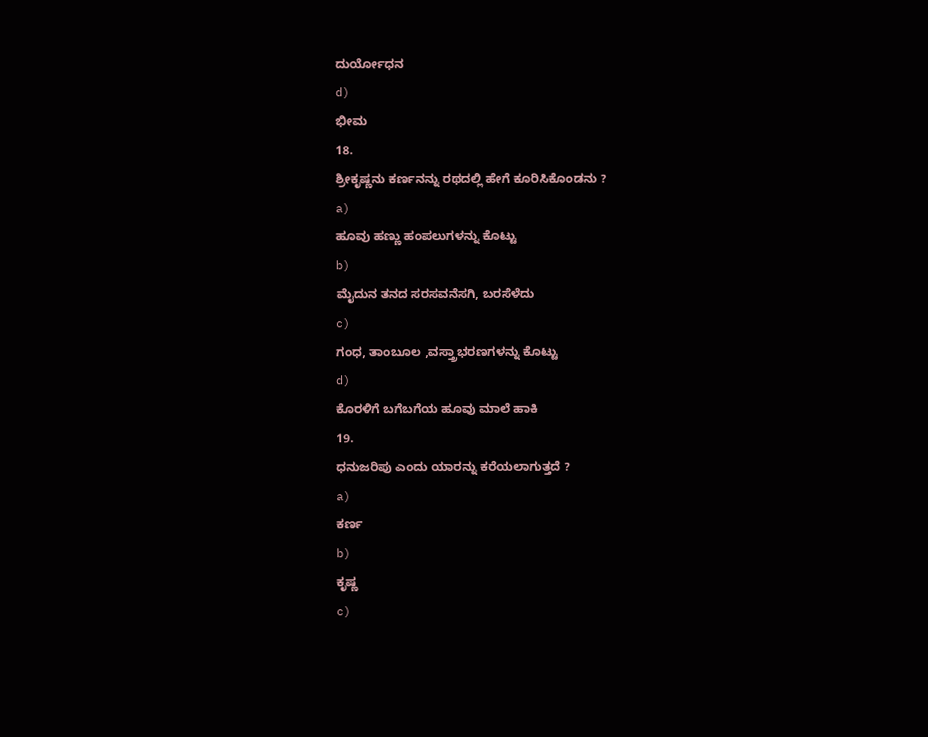ದುರ್ಯೋಧನ
d)
ಭೀಮ
18.
ಶ್ರೀಕೃಷ್ಣನು ಕರ್ಣನನ್ನು ರಥದಲ್ಲಿ ಹೇಗೆ ಕೂರಿಸಿಕೊಂಡನು ?
a)
ಹೂವು ಹಣ್ಣು ಹಂಪಲುಗಳನ್ನು ಕೊಟ್ಟು
b)
ಮೈದುನ ತನದ ಸರಸವನೆಸಗಿ, ಬರಸೆಳೆದು
c)
ಗಂಧ, ತಾಂಬೂಲ ,ವಸ್ತ್ರಾಭರಣಗಳನ್ನು ಕೊಟ್ಟು
d)
ಕೊರಳಿಗೆ ಬಗೆಬಗೆಯ ಹೂವು ಮಾಲೆ ಹಾಕಿ
19.
ಧನುಜರಿಪು ಎಂದು ಯಾರನ್ನು ಕರೆಯಲಾಗುತ್ತದೆ ?
a)
ಕರ್ಣ
b)
ಕೃಷ್ಣ
c)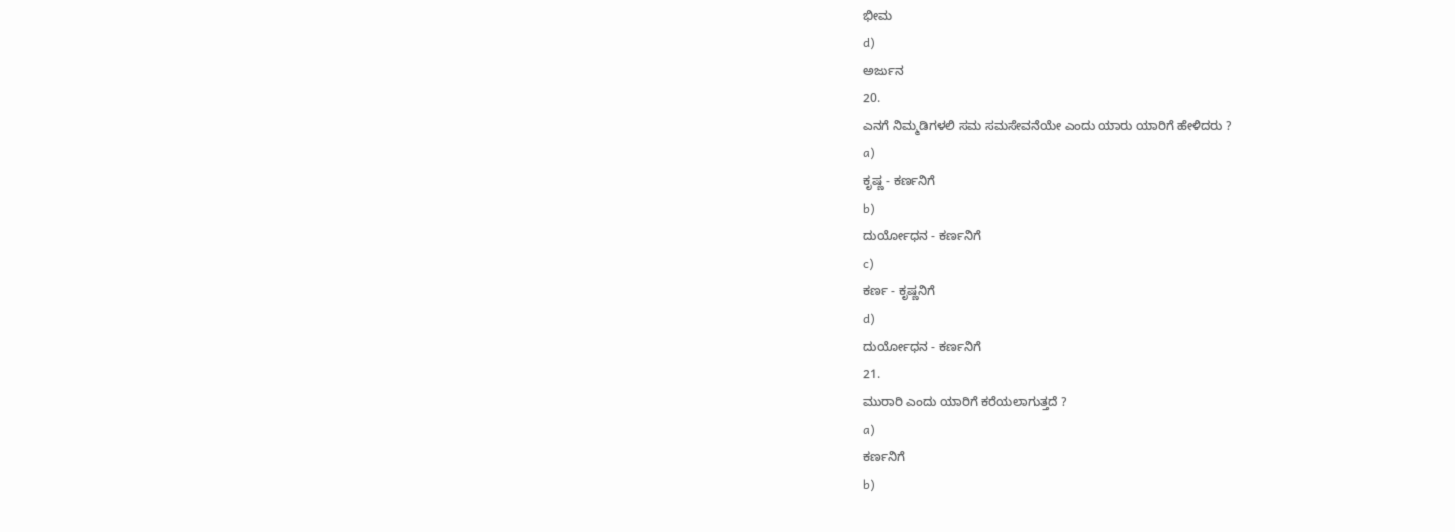ಭೀಮ
d)
ಅರ್ಜುನ
20.
ಎನಗೆ ನಿಮ್ಮಡಿಗಳಲಿ ಸಮ ಸಮಸೇವನೆಯೇ ಎಂದು ಯಾರು ಯಾರಿಗೆ ಹೇಳಿದರು ?
a)
ಕೃಷ್ಣ - ಕರ್ಣನಿಗೆ
b)
ದುರ್ಯೋಧನ - ಕರ್ಣನಿಗೆ
c)
ಕರ್ಣ - ಕೃಷ್ಣನಿಗೆ
d)
ದುರ್ಯೋಧನ - ಕರ್ಣನಿಗೆ
21.
ಮುರಾರಿ ಎಂದು ಯಾರಿಗೆ ಕರೆಯಲಾಗುತ್ತದೆ ?
a)
ಕರ್ಣನಿಗೆ
b)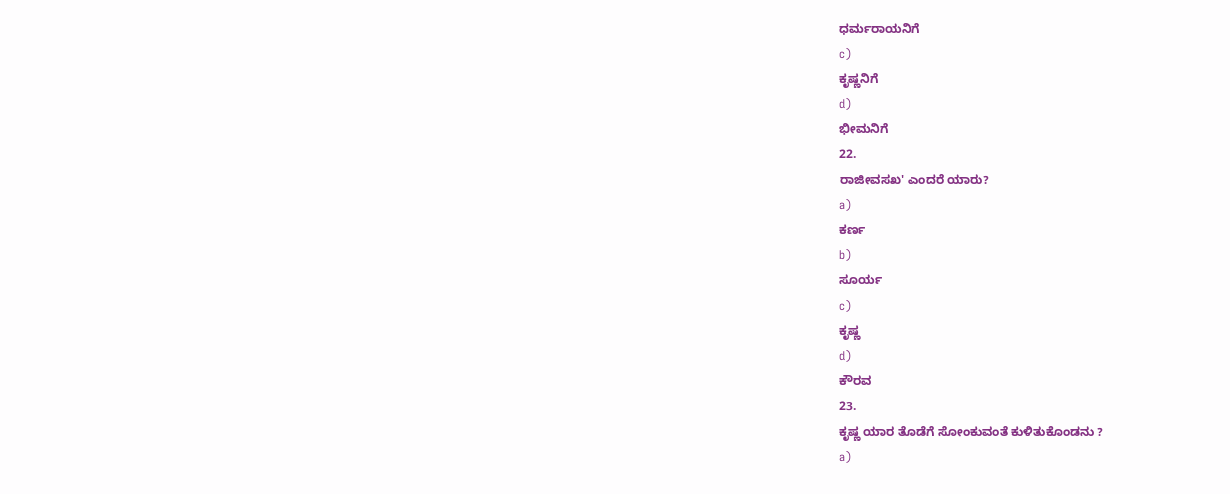ಧರ್ಮರಾಯನಿಗೆ
c)
ಕೃಷ್ಣನಿಗೆ
d)
ಭೀಮನಿಗೆ
22.
ರಾಜೀವಸಖ' ಎಂದರೆ ಯಾರು?
a)
ಕರ್ಣ
b)
ಸೂರ್ಯ
c)
ಕೃಷ್ಣ
d)
ಕೌರವ
23.
ಕೃಷ್ಣ ಯಾರ ತೊಡೆಗೆ ಸೋಂಕುವಂತೆ ಕುಳಿತುಕೊಂಡನು ?
a)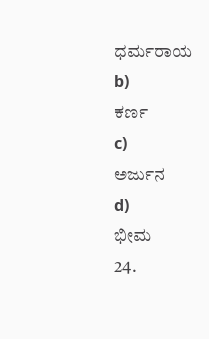ಧರ್ಮರಾಯ
b)
ಕರ್ಣ
c)
ಅರ್ಜುನ
d)
ಭೀಮ
24.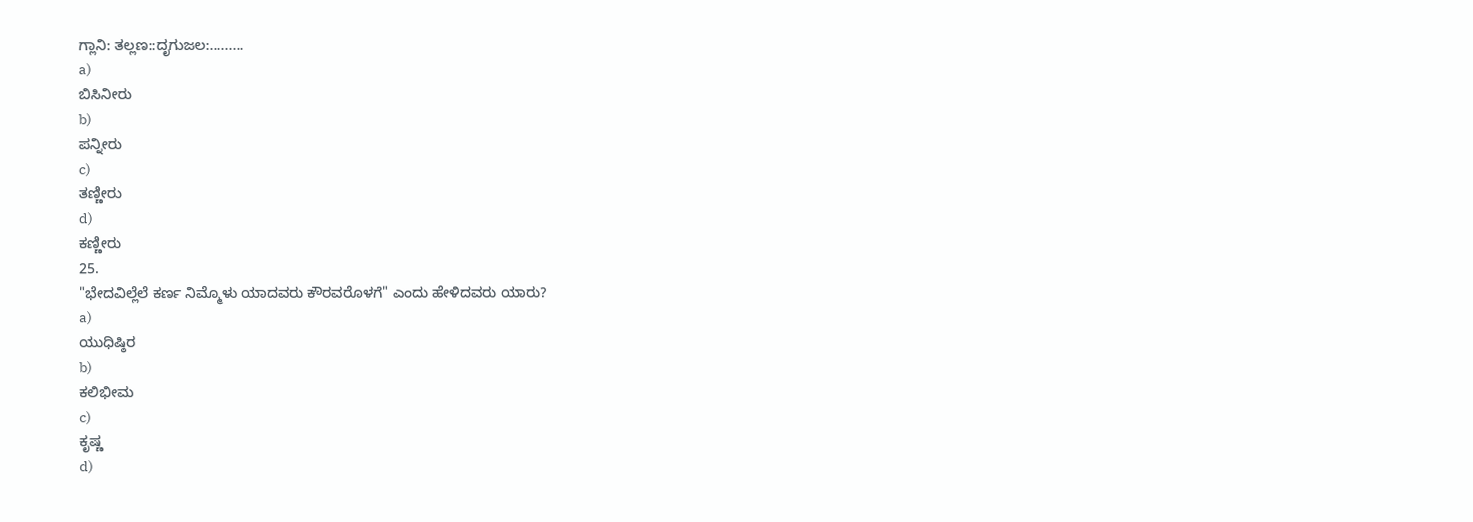ಗ್ಲಾನಿ: ತಲ್ಲಣ::ದೃಗುಜಲ:.........
a)
ಬಿಸಿನೀರು
b)
ಪನ್ನೀರು
c)
ತಣ್ಣೀರು
d)
ಕಣ್ಣೀರು
25.
"ಭೇದವಿಲ್ಲೆಲೆ ಕರ್ಣ ನಿಮ್ಮೊಳು ಯಾದವರು ಕೌರವರೊಳಗೆ" ಎಂದು ಹೇಳಿದವರು ಯಾರು?
a)
ಯುಧಿಷ್ಠಿರ
b)
ಕಲಿಭೀಮ
c)
ಕೃಷ್ಣ
d)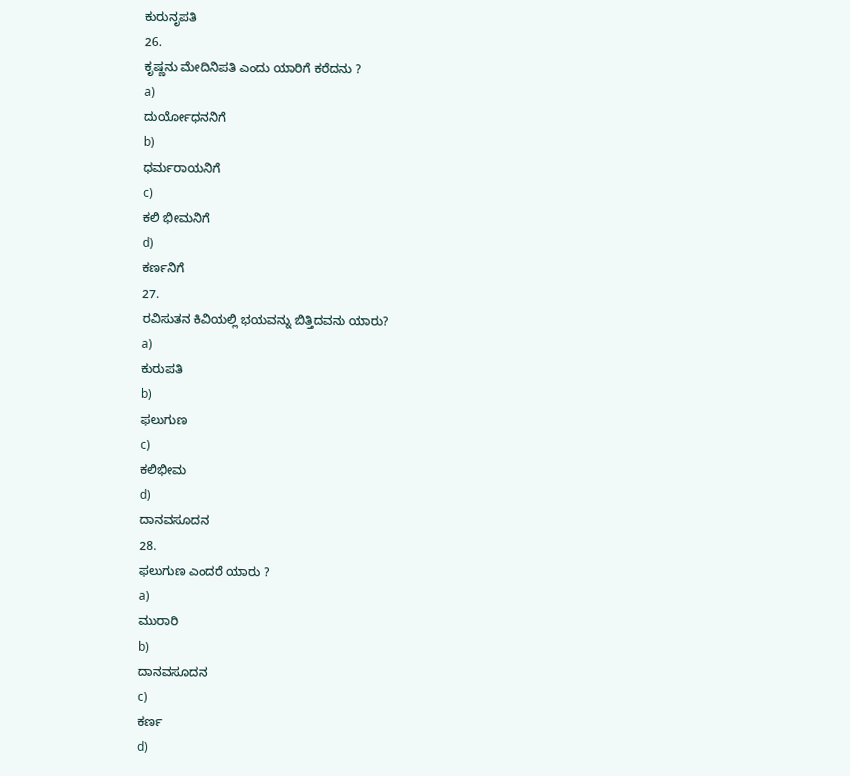ಕುರುನೃಪತಿ
26.
ಕೃಷ್ಣನು ಮೇದಿನಿಪತಿ ಎಂದು ಯಾರಿಗೆ ಕರೆದನು ?
a)
ದುರ್ಯೋಧನನಿಗೆ
b)
ಧರ್ಮರಾಯನಿಗೆ
c)
ಕಲಿ ಭೀಮನಿಗೆ
d)
ಕರ್ಣನಿಗೆ
27.
ರವಿಸುತನ ಕಿವಿಯಲ್ಲಿ ಭಯವನ್ನು ಬಿತ್ತಿದವನು ಯಾರು?
a)
ಕುರುಪತಿ
b)
ಫಲುಗುಣ
c)
ಕಲಿಭೀಮ
d)
ದಾನವಸೂದನ
28.
ಫಲುಗುಣ ಎಂದರೆ ಯಾರು ?
a)
ಮುರಾರಿ
b)
ದಾನವಸೂದನ
c)
ಕರ್ಣ
d)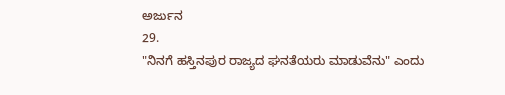ಅರ್ಜುನ
29.
"ನಿನಗೆ ಹಸ್ತಿನಪುರ ರಾಜ್ಯದ ಘನತೆಯರು ಮಾಡುವೆನು" ಎಂದು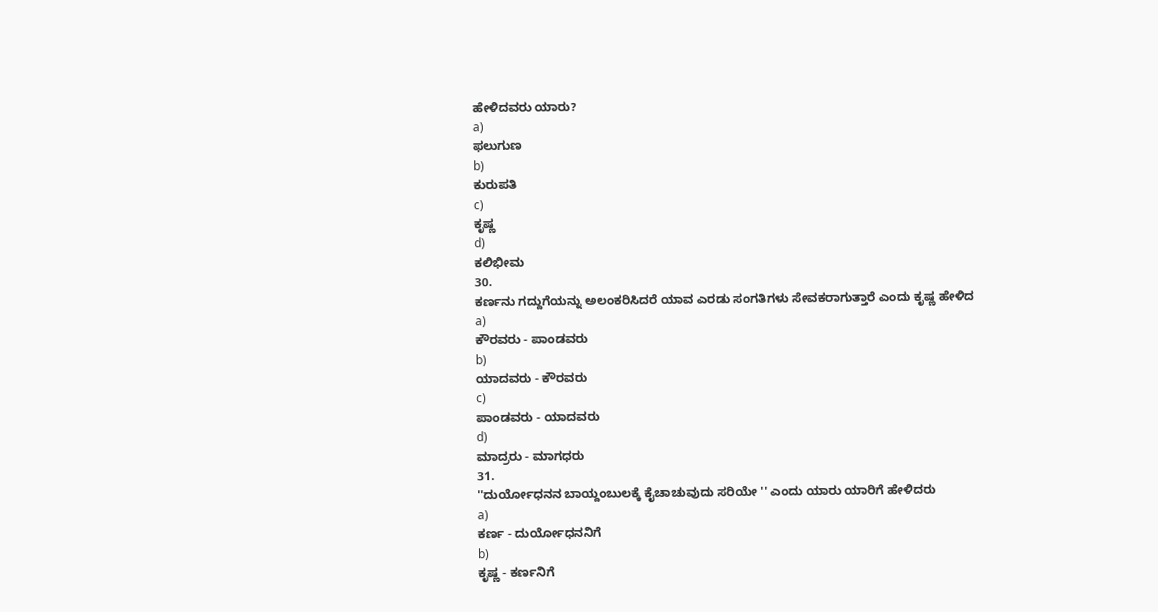ಹೇಳಿದವರು ಯಾರು?
a)
ಫಲುಗುಣ
b)
ಕುರುಪತಿ
c)
ಕೃಷ್ಣ
d)
ಕಲಿಭೀಮ
30.
ಕರ್ಣನು ಗದ್ದುಗೆಯನ್ನು ಅಲಂಕರಿಸಿದರೆ ಯಾವ ಎರಡು ಸಂಗತಿಗಳು ಸೇವಕರಾಗುತ್ತಾರೆ ಎಂದು ಕೃಷ್ಣ ಹೇಳಿದ
a)
ಕೌರವರು - ಪಾಂಡವರು
b)
ಯಾದವರು - ಕೌರವರು
c)
ಪಾಂಡವರು - ಯಾದವರು
d)
ಮಾದ್ರರು - ಮಾಗಧರು
31.
''ದುರ್ಯೋಧನನ ಬಾಯ್ದಂಬುಲಕ್ಕೆ ಕೈಚಾಚುವುದು ಸರಿಯೇ '' ಎಂದು ಯಾರು ಯಾರಿಗೆ ಹೇಳಿದರು
a)
ಕರ್ಣ - ದುರ್ಯೋಧನನಿಗೆ
b)
ಕೃಷ್ಣ - ಕರ್ಣನಿಗೆ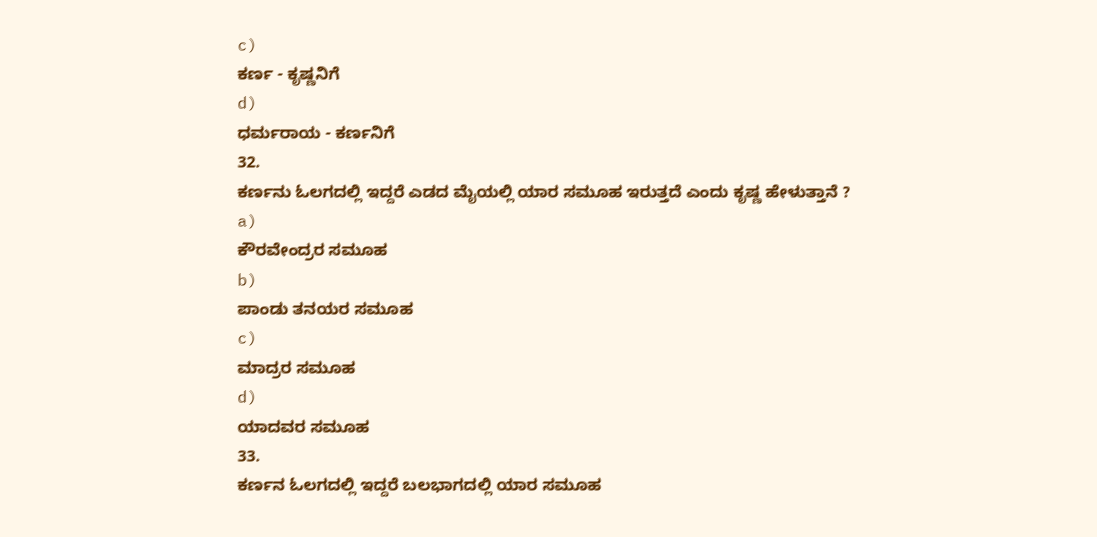c)
ಕರ್ಣ - ಕೃಷ್ಣನಿಗೆ
d)
ಧರ್ಮರಾಯ - ಕರ್ಣನಿಗೆ
32.
ಕರ್ಣನು ಓಲಗದಲ್ಲಿ ಇದ್ದರೆ ಎಡದ ಮೈಯಲ್ಲಿ ಯಾರ ಸಮೂಹ ಇರುತ್ತದೆ ಎಂದು ಕೃಷ್ಣ ಹೇಳುತ್ತಾನೆ ?
a)
ಕೌರವೇಂದ್ರರ ಸಮೂಹ
b)
ಪಾಂಡು ತನಯರ ಸಮೂಹ
c)
ಮಾದ್ರರ ಸಮೂಹ
d)
ಯಾದವರ ಸಮೂಹ
33.
ಕರ್ಣನ ಓಲಗದಲ್ಲಿ ಇದ್ದರೆ ಬಲಭಾಗದಲ್ಲಿ ಯಾರ ಸಮೂಹ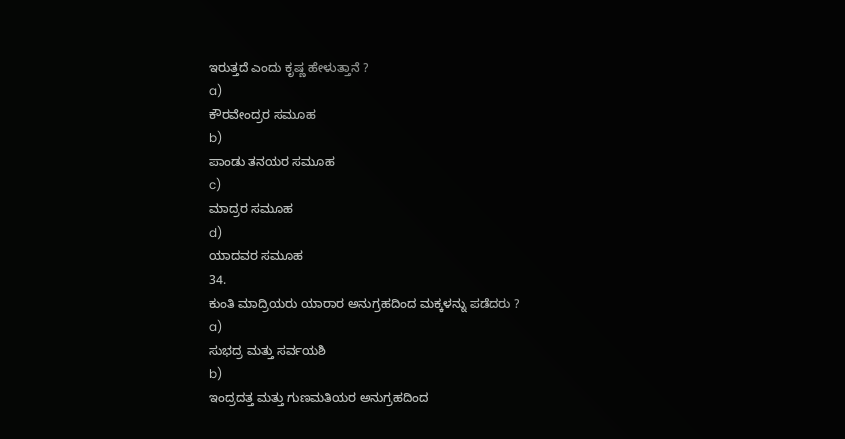ಇರುತ್ತದೆ ಎಂದು ಕೃಷ್ಣ ಹೇಳುತ್ತಾನೆ ?
a)
ಕೌರವೇಂದ್ರರ ಸಮೂಹ
b)
ಪಾಂಡು ತನಯರ ಸಮೂಹ
c)
ಮಾದ್ರರ ಸಮೂಹ
d)
ಯಾದವರ ಸಮೂಹ
34.
ಕುಂತಿ ಮಾದ್ರಿಯರು ಯಾರಾರ ಅನುಗ್ರಹದಿಂದ ಮಕ್ಕಳನ್ನು ಪಡೆದರು ?
a)
ಸುಭದ್ರ ಮತ್ತು ಸರ್ವಯಶಿ
b)
ಇಂದ್ರದತ್ತ ಮತ್ತು ಗುಣಮತಿಯರ ಅನುಗ್ರಹದಿಂದ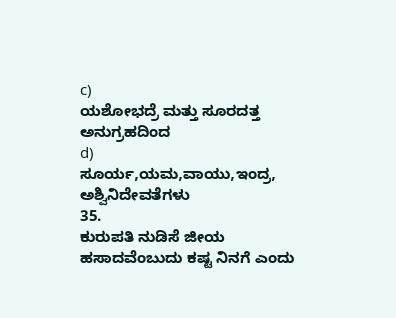c)
ಯಶೋಭದ್ರೆ ಮತ್ತು ಸೂರದತ್ತ ಅನುಗ್ರಹದಿಂದ
d)
ಸೂರ್ಯ,ಯಮ,ವಾಯು,ಇಂದ್ರ, ಅಶ್ವಿನಿದೇವತೆಗಳು
35.
ಕುರುಪತಿ ನುಡಿಸೆ ಜೀಯ ಹಸಾದವೆಂಬುದು ಕಷ್ಟ ನಿನಗೆ ಎಂದು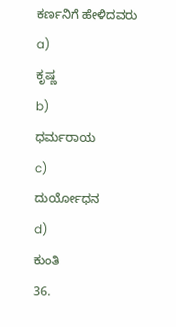ಕರ್ಣನಿಗೆ ಹೇಳಿದವರು
a)
ಕೃಷ್ಣ
b)
ಧರ್ಮರಾಯ
c)
ದುರ್ಯೋಧನ
d)
ಕುಂತಿ
36.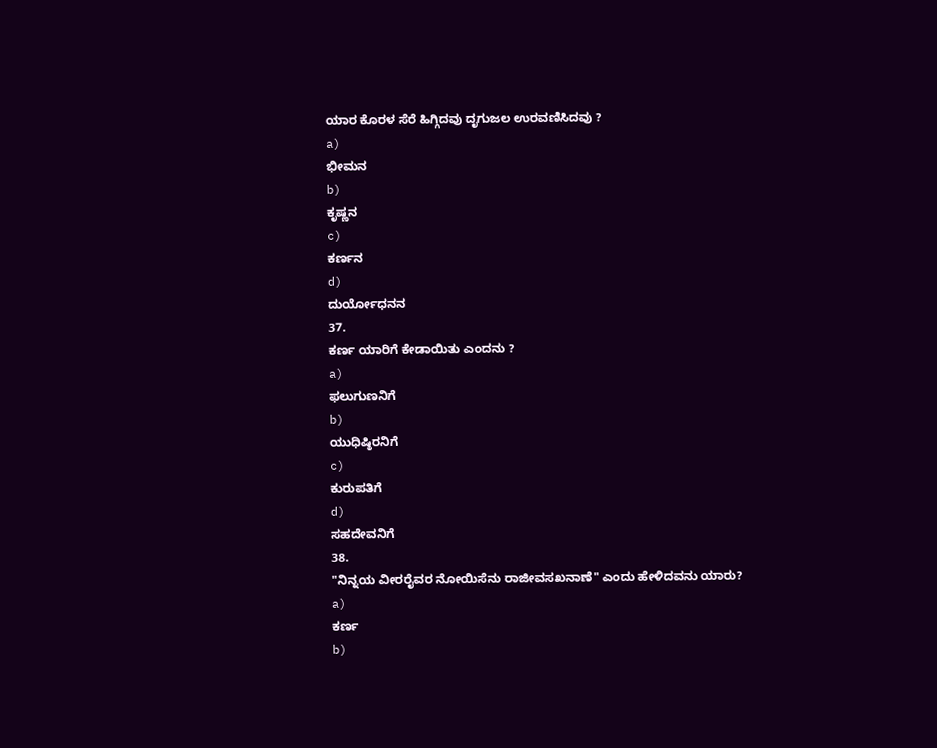ಯಾರ ಕೊರಳ ಸೆರೆ ಹಿಗ್ಗಿದವು ದೃಗುಜಲ ಉರವಣಿಸಿದವು ?
a)
ಭೀಮನ
b)
ಕೃಷ್ಣನ
c)
ಕರ್ಣನ
d)
ದುರ್ಯೋಧನನ
37.
ಕರ್ಣ ಯಾರಿಗೆ ಕೇಡಾಯಿತು ಎಂದನು ?
a)
ಫಲುಗುಣನಿಗೆ
b)
ಯುಧಿಷ್ಠಿರನಿಗೆ
c)
ಕುರುಪತಿಗೆ
d)
ಸಹದೇವನಿಗೆ
38.
"ನಿನ್ನಯ ವೀರರೈವರ ನೋಯಿಸೆನು ರಾಜೀವಸಖನಾಣೆ" ಎಂದು ಹೇಳಿದವನು ಯಾರು?
a)
ಕರ್ಣ
b)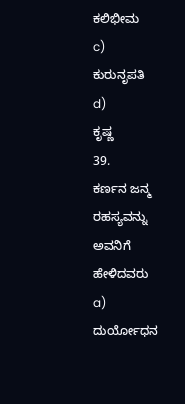ಕಲಿಭೀಮ
c)
ಕುರುನೃಪತಿ
d)
ಕೃಷ್ಣ
39.
ಕರ್ಣನ ಜನ್ಮ ರಹಸ್ಯವನ್ನು ಅವನಿಗೆ ಹೇಳಿದವರು
a)
ದುರ್ಯೋಧನ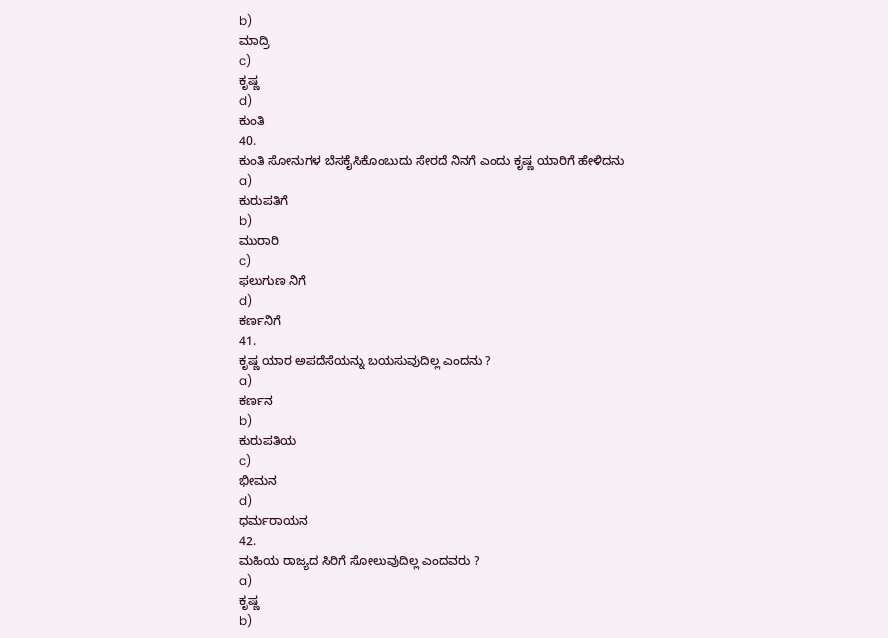b)
ಮಾದ್ರಿ
c)
ಕೃಷ್ಣ
d)
ಕುಂತಿ
40.
ಕುಂತಿ ಸೋನುಗಳ ಬೆಸಕೈಸಿಕೊಂಬುದು ಸೇರದೆ ನಿನಗೆ ಎಂದು ಕೃಷ್ಣ ಯಾರಿಗೆ ಹೇಳಿದನು
a)
ಕುರುಪತಿಗೆ
b)
ಮುರಾರಿ
c)
ಫಲುಗುಣ ನಿಗೆ
d)
ಕರ್ಣನಿಗೆ
41.
ಕೃಷ್ಣ ಯಾರ ಅಪದೆಸೆಯನ್ನು ಬಯಸುವುದಿಲ್ಲ ಎಂದನು ?
a)
ಕರ್ಣನ
b)
ಕುರುಪತಿಯ
c)
ಭೀಮನ
d)
ಧರ್ಮರಾಯನ
42.
ಮಹಿಯ ರಾಜ್ಯದ ಸಿರಿಗೆ ಸೋಲುವುದಿಲ್ಲ ಎಂದವರು ?
a)
ಕೃಷ್ಣ
b)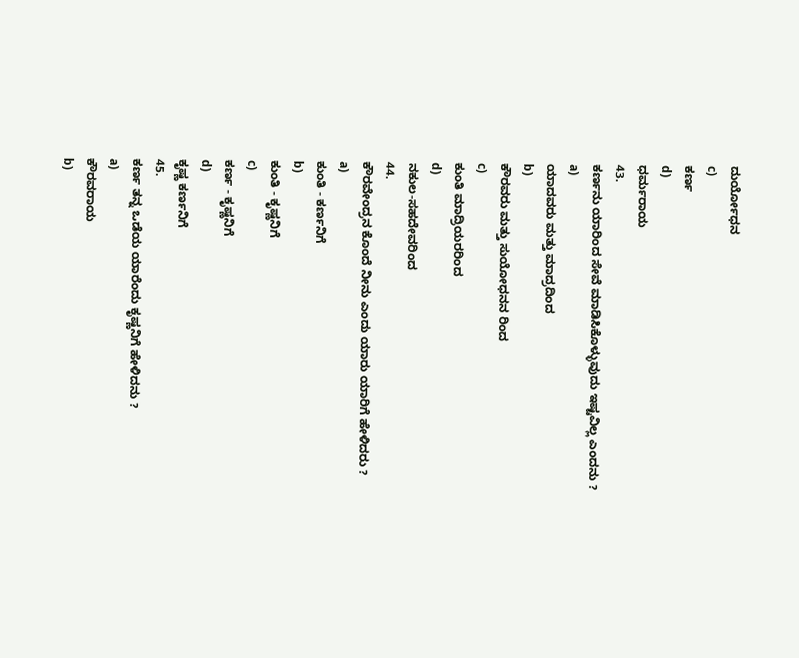ದುರ್ಯೋಧನ
c)
ಕರ್ಣ
d)
ಧರ್ಮರಾಯ
43.
ಕರ್ಣನು ಯಾರಿಂದ ಸೇವೆ ಮಾಡಿಸಿಕೊಳ್ಳುವುದು ಇಷ್ಟವಿಲ್ಲ ಎಂದನು ?
a)
ಯಾದವರು ಮತ್ತು ಮಾದ್ರದಿಂದ
b)
ಕೌರವರು ಮತ್ತು ಸುಯೋಧನನ ರಿಂದ
c)
ಕುಂತಿ ಮಾದ್ರಿಯರರಿಂದ
d)
ನಕುಲ-ಸಹದೇವರಿಂದ
44.
ಕೌರವೇಂದ್ರನ ಕೊಂದೆ ನೀನು ಎಂದು ಯಾರು ಯಾರಿಗೆ ಹೇಳಿದರು ?
a)
ಕುಂತಿ - ಕರ್ಣನಿಗೆ
b)
ಕುಂತಿ - ಕೃಷ್ಣನಿಗೆ
c)
ಕರ್ಣ - ಕೃಷ್ಣನಿಗೆ
d)
ಕೃಷ್ಣ ಕರ್ಣನಿಗೆ
45.
ಕರ್ಣ ತನ್ನ ಒಡೆಯ ಯಾರೆಂದು ಕೃಷ್ಣನಿಗೆ ಹೇಳಿದನು ?
a)
ಕೌರವರಾಯ
b)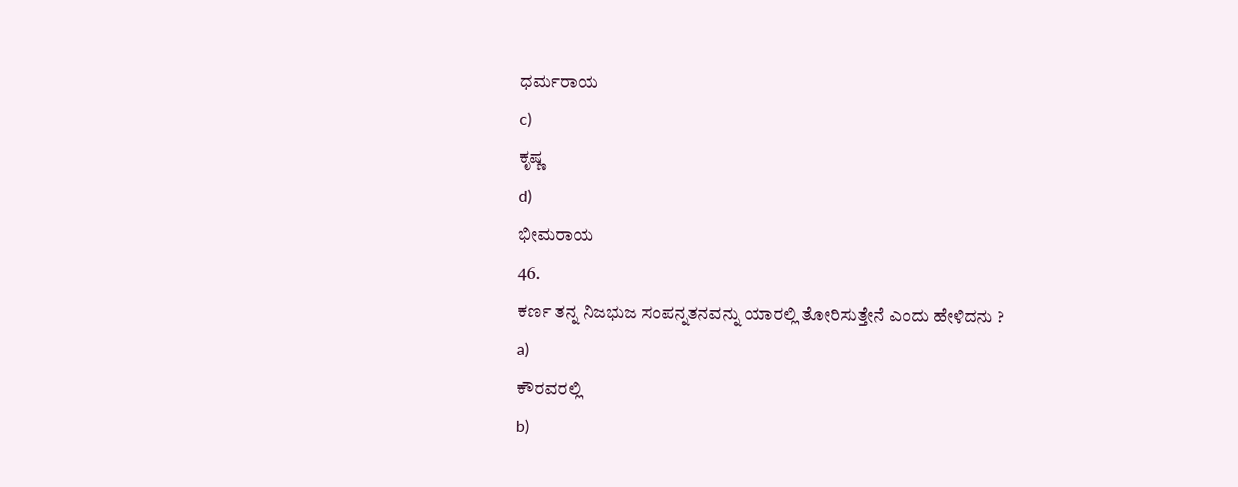ಧರ್ಮರಾಯ
c)
ಕೃಷ್ಣ
d)
ಭೀಮರಾಯ
46.
ಕರ್ಣ ತನ್ನ ನಿಜಭುಜ ಸಂಪನ್ನತನವನ್ನು ಯಾರಲ್ಲಿ ತೋರಿಸುತ್ತೇನೆ ಎಂದು ಹೇಳಿದನು ?
a)
ಕೌರವರಲ್ಲಿ
b)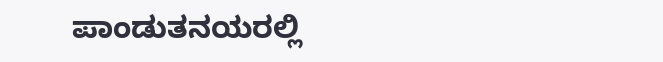ಪಾಂಡುತನಯರಲ್ಲಿ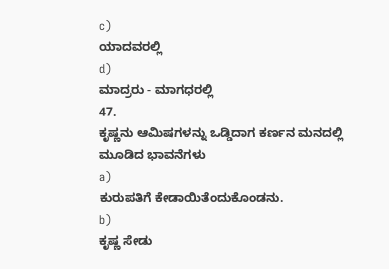c)
ಯಾದವರಲ್ಲಿ
d)
ಮಾದ್ರರು - ಮಾಗಧರಲ್ಲಿ
47.
ಕೃಷ್ಣನು ಆಮಿಷಗಳನ್ನು ಒಡ್ಡಿದಾಗ ಕರ್ಣನ ಮನದಲ್ಲಿ ಮೂಡಿದ ಭಾವನೆಗಳು
a)
ಕುರುಪತಿಗೆ ಕೇಡಾಯಿತೆಂದುಕೊಂಡನು.
b)
ಕೃಷ್ಣ ಸೇಡು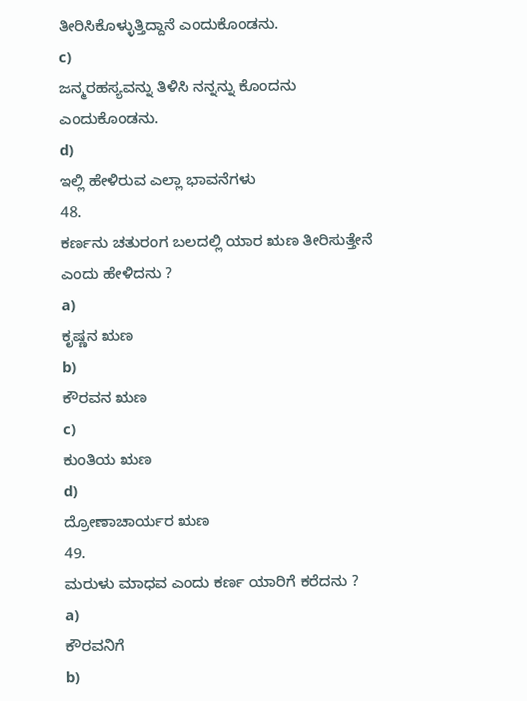ತೀರಿಸಿಕೊಳ್ಳುತ್ತಿದ್ದಾನೆ ಎಂದುಕೊಂಡನು.
c)
ಜನ್ಮರಹಸ್ಯವನ್ನು ತಿಳಿಸಿ ನನ್ನನ್ನು ಕೊಂದನು ಎಂದುಕೊಂಡನು.
d)
ಇಲ್ಲಿ ಹೇಳಿರುವ ಎಲ್ಲಾ ಭಾವನೆಗಳು
48.
ಕರ್ಣನು ಚತುರಂಗ ಬಲದಲ್ಲಿ ಯಾರ ಋಣ ತೀರಿಸುತ್ತೇನೆ ಎಂದು ಹೇಳಿದನು ?
a)
ಕೃಷ್ಣನ ಋಣ
b)
ಕೌರವನ ಋಣ
c)
ಕುಂತಿಯ ಋಣ
d)
ದ್ರೋಣಾಚಾರ್ಯರ ಋಣ
49.
ಮರುಳು ಮಾಧವ ಎಂದು ಕರ್ಣ ಯಾರಿಗೆ ಕರೆದನು ?
a)
ಕೌರವನಿಗೆ
b)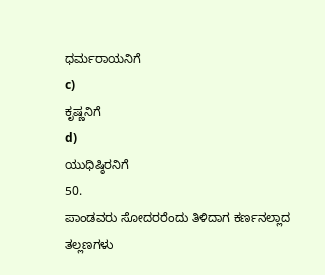ಧರ್ಮರಾಯನಿಗೆ
c)
ಕೃಷ್ಣನಿಗೆ
d)
ಯುಧಿಷ್ಠಿರನಿಗೆ
50.
ಪಾಂಡವರು ಸೋದರರೆಂದು ತಿಳಿದಾಗ ಕರ್ಣನಲ್ಲಾದ ತಲ್ಲಣಗಳು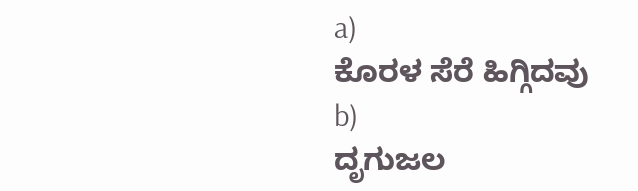a)
ಕೊರಳ ಸೆರೆ ಹಿಗ್ಗಿದವು
b)
ದೃಗುಜಲ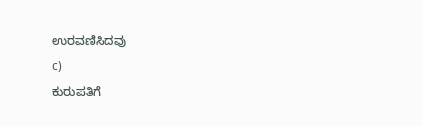ಉರವಣಿಸಿದವು
c)
ಕುರುಪತಿಗೆ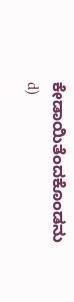ಕೇಡಾಯಿತೆಂದಕೊಂಡನು
d)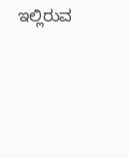ಇಲ್ಲಿರುವ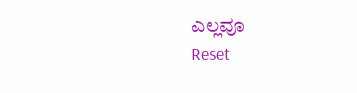ಎಲ್ಲವೂ
Reset